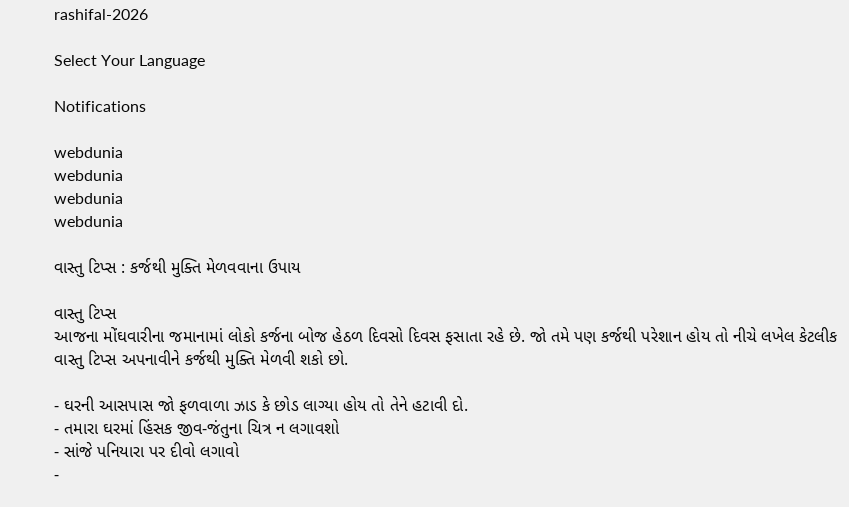rashifal-2026

Select Your Language

Notifications

webdunia
webdunia
webdunia
webdunia

વાસ્તુ ટિપ્સ : કર્જથી મુક્તિ મેળવવાના ઉપાય

વાસ્તુ ટિપ્સ
આજના મોંઘવારીના જમાનામાં લોકો કર્જના બોજ હેઠળ દિવસો દિવસ ફસાતા રહે છે. જો તમે પણ કર્જથી પરેશાન હોય તો નીચે લખેલ કેટલીક વાસ્તુ ટિપ્સ અપનાવીને કર્જથી મુક્તિ મેળવી શકો છો.

- ઘરની આસપાસ જો ફળવાળા ઝાડ કે છોડ લાગ્યા હોય તો તેને હટાવી દો.
- તમારા ઘરમાં હિંસક જીવ-જંતુના ચિત્ર ન લગાવશો
- સાંજે પનિયારા પર દીવો લગાવો
-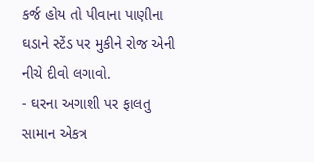કર્જ હોય તો પીવાના પાણીના ઘડાને સ્ટેંડ પર મુકીને રોજ એની નીચે દીવો લગાવો.
- ઘરના અગાશી પર ફાલતુ સામાન એકત્ર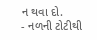ન થવા દો.
- નળની ટોટીથી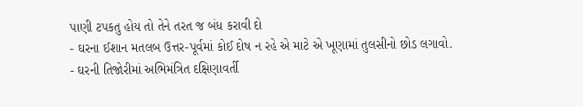પાણી ટપકતુ હોય તો તેને તરત જ બંધ કરાવી દો
- ઘરના ઈશાન મતલબ ઉત્તર-પૂર્વમાં કોઈ દોષ ન રહે એ માટે એ ખૂણામાં તુલસીનો છોડ લગાવો.
- ઘરની તિજોરીમાં અભિમંત્રિત દક્ષિણાવર્તી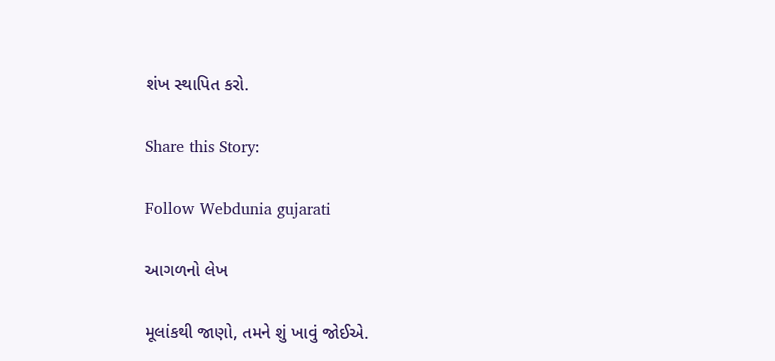શંખ સ્થાપિત કરો.

Share this Story:

Follow Webdunia gujarati

આગળનો લેખ

મૂલાંકથી જાણો, તમને શું ખાવું જોઈએ.